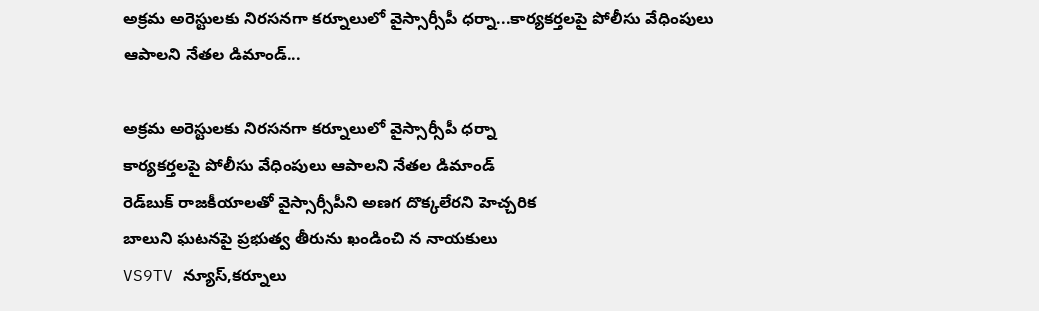అక్రమ అరెస్టులకు నిరసనగా కర్నూలులో వైస్సార్సీపీ ధర్నా...కార్యకర్తలపై పోలీసు వేధింపులు ఆపాలని నేతల డిమాండ్...

అక్రమ అరెస్టులకు నిరసనగా కర్నూలులో వైస్సార్సీపీ ధర్నా
కార్యకర్తలపై పోలీసు వేధింపులు ఆపాలని నేతల డిమాండ్
రెడ్‌బుక్ రాజకీయాలతో వైస్సార్సీపీని అణగ దొక్కలేరని హెచ్చరిక
బాలుని ఘటనపై ప్రభుత్వ తీరును ఖండించి న నాయకులు
VS9TV న్యూస్,కర్నూలు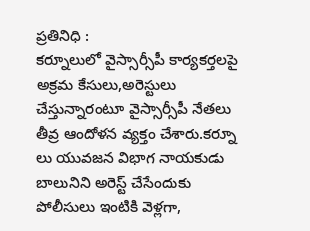ప్రతినిధి :
కర్నూలులో వైస్సార్సీపీ కార్యకర్తలపై అక్రమ కేసులు,అరెస్టులు చేస్తున్నారంటూ వైస్సార్సీపీ నేతలు తీవ్ర ఆందోళన వ్యక్తం చేశారు.కర్నూ లు యువజన విభాగ నాయకుడు బాలునిని అరెస్ట్ చేసేందుకు పోలీసులు ఇంటికి వెళ్లగా,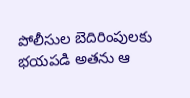పోలీసుల బెదిరింపులకు భయపడి అతను ఆ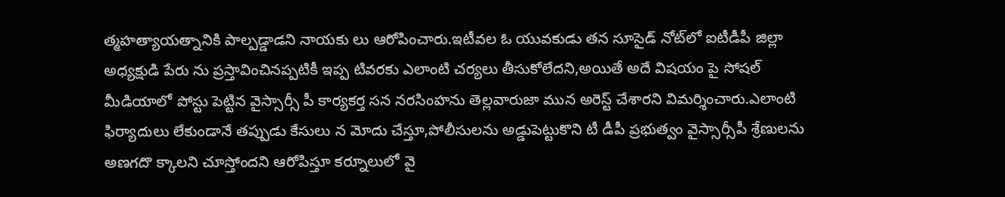త్మహత్యాయత్నానికి పాల్పడ్డాడని నాయకు లు ఆరోపించారు.ఇటీవల ఓ యువకుడు తన సూసైడ్ నోట్‌లో ఐటీడీపీ జిల్లా అధ్యక్షుడి పేరు ను ప్రస్తావించినప్పటికీ ఇప్ప టివరకు ఎలాంటి చర్యలు తీసుకోలేదని,అయితే అదే విషయం పై సోషల్ మీడియాలో పోస్టు పెట్టిన వైస్సార్సీ పీ కార్యకర్త సన నరసింహను తెల్లవారుజా మున అరెస్ట్ చేశారని విమర్శించారు.ఎలాంటి ఫిర్యాదులు లేకుండానే తప్పుడు కేసులు న మోదు చేస్తూ,పోలీసులను అడ్డుపెట్టుకొని టీ డీపీ ప్రభుత్వం వైస్సార్సీపీ శ్రేణులను అణగదొ క్కాలని చూస్తోందని ఆరోపిస్తూ కర్నూలులో వై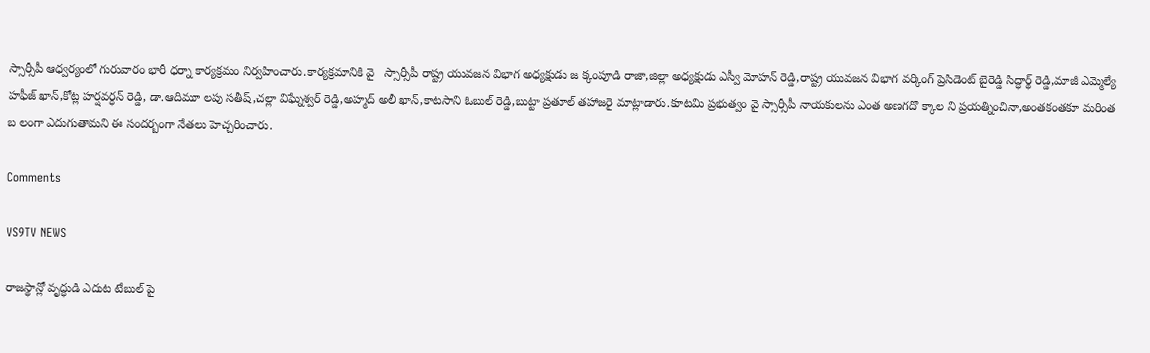స్సార్సీపీ ఆధ్వర్యంలో గురువారం భారీ ధర్నా కార్యక్రమం నిర్వహించారు.కార్యక్రమానికి వై   స్సార్సీపీ రాష్ట్ర యువజన విభాగ అధ్యక్షుడు జ క్కంపూడి రాజా,జిల్లా అధ్యక్షుడు ఎస్వీ మోహన్ రెడ్డి,రాష్ట్ర యువజన విభాగ వర్కింగ్ ప్రెసిడెంట్ బైరెడ్డి సిద్ధార్థ్ రెడ్డి,మాజీ ఎమ్మెల్యే హఫీజ్ ఖాన్,కోట్ల హర్షవర్ధన్ రెడ్డి, డా.ఆదిమూ లపు సతీష్,చల్లా విఘ్నేశ్వర్ రెడ్డి,అహ్మద్ అలీ ఖాన్,కాటసాని ఓబుల్ రెడ్డి,బుట్టా ప్రతూల్ తహాజరై మాట్లాడారు.కూటమి ప్రభుత్వం వై స్సార్సీపీ నాయకులను ఎంత అణగదొ క్కాల ని ప్రయత్నించినా,అంతకంతకూ మరింత బ లంగా ఎదుగుతామని ఈ సందర్బంగా నేతలు హెచ్చరించారు.

Comments

VS9TV NEWS

రాజస్థాన్లో వృద్ధుడి ఎదుట టేబుల్ పై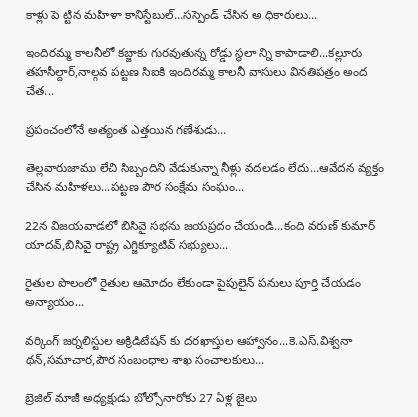కాళ్లు పె ట్టిన మహిళా కానిస్టేబుల్...సస్పెండ్ చేసిన అ ధికారులు...

ఇందిరమ్మ కాలనీలో కబ్జాకు గురవుతున్న రోడ్డు స్థలా న్ని కాపాడాలి...కల్లూరు తహసీల్దార్,నాల్గవ పట్టణ సిఐకి ఇందిరమ్మ కాలనీ వాసులు వినతిపత్రం అంద చేత...

ప్రపంచంలోనే అత్యంత ఎత్తయిన గణేశుడు...

తెల్లవారుజాము లేచి సిబ్బందిని వేడుకున్నా నీళ్లు వదలడం లేదు...ఆవేదన వ్యక్తం చేసిన మహిళలు...పట్టణ పౌర సంక్షేమ సంఘం...

22న విజయవాడలో బిసివై సభను జయప్రదం చేయండి...కంది వరుణ్ కుమార్ యాదవ్,బిసివై రాష్ట్ర ఎగ్జిక్యూటివ్ సభ్యులు...

రైతుల పొలంలో రైతుల ఆమోదం లేకుండా పైపులైన్ పనులు పూర్తి చేయడం అన్యాయం...

వర్కింగ్ జర్నలిస్టుల అక్రిడిటేషన్ కు దరఖాస్తుల ఆహ్వానం...కె.ఎస్.విశ్వనా థన్,సమాచార,పౌర సంబంధాల శాఖ సంచాలకులు...

బ్రెజిల్ మాజీ అధ్యక్షుడు బోల్సోనారోకు 27 ఏళ్ల జైలు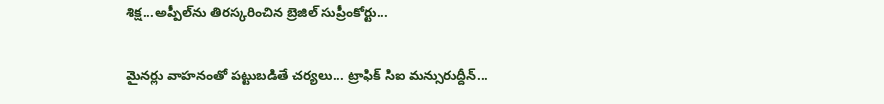శిక్ష...అప్పీల్‌ను తిరస్కరించిన బ్రెజిల్ సుప్రీంకోర్టు...

మైనర్లు వాహనంతో పట్టుబడితే చర్యలు... ట్రాఫిక్ సిఐ మన్సురుద్దీన్...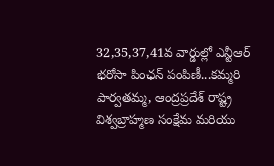32,35,37,41వ వార్డుల్లో ఎన్టీఆర్ భరోసా పింఛన్ పంపిణీ...కమ్మరి పార్వతమ్మ, ఆంద్రప్రదేశ్ రాష్ట్ర విశ్వబ్రాహ్మణ సంక్షేమ మరియు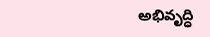అభివృద్ధి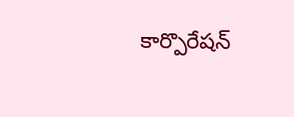కార్పొరేషన్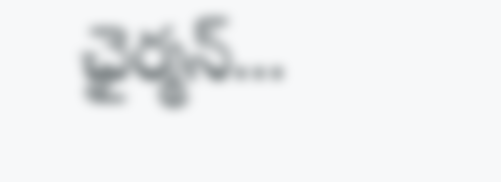ఛైర్మన్...